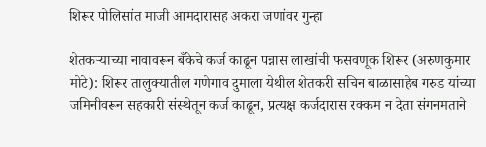शिरूर पोलिसांत माजी आमदारासह अकरा जणांवर गुन्हा

शेतकऱ्याच्या नावावरून बँकेचे कर्ज काढून पन्नास लाखांची फसवणूक शिरूर (अरुणकुमार मोटे): शिरूर तालुक्यातील गणेगाव दुमाला येथील शेतकरी सचिन बाळासाहेब गरुड यांच्या जमिनीवरून सहकारी संस्थेतून कर्ज काढून, प्रत्यक्ष कर्जदारास रक्कम न देता संगनमताने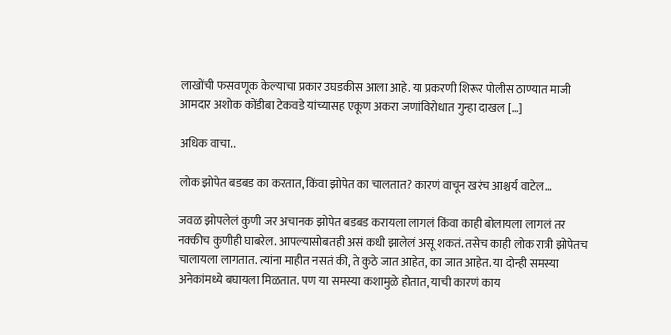लाखोंची फसवणूक केल्याचा प्रकार उघडकीस आला आहे. या प्रकरणी शिरूर पोलीस ठाण्यात माजी आमदार अशोक कोंडीबा टेकवडे यांच्यासह एकूण अकरा जणांविरोधात गुन्हा दाखल […]

अधिक वाचा..

लोक झोपेत बडबड का करतात, किंवा झोपेत का चालतात? कारणं वाचून खरंच आश्चर्य वाटेल…

जवळ झोपलेलं कुणी जर अचानक झोपेत बडबड करायला लागलं किंवा काही बोलायला लागलं तर नक्कीच कुणीही घाबरेल. आपल्यासोबतही असं कधी झालेलं असू शकतं. तसेच काही लोक रात्री झोपेतच चालायला लागतात. त्यांना माहीत नसतं की, ते कुठे जात आहेत, का जात आहेत. या दोन्ही समस्या अनेकांमध्ये बघायला मिळतात. पण या समस्या कशामुळे होतात, याची कारणं काय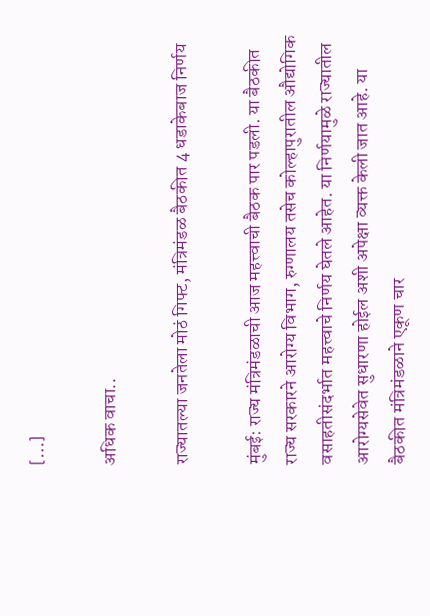[…]

अधिक वाचा..

राज्यातल्या जनतेला मोठं गिफ्ट, मंत्रिमंडळ बैठकीत 4 धडाकेबाज निर्णय

मुंबई: राज्य मंत्रिमंडळाची आज महत्त्वाची बैठक पार पडली. या बैठकीत राज्य सरकारने आरोग्य विभाग, रुग्णालय तसेच कोल्हापुरातील औद्योगिक वसाहतीसंदर्भात महत्त्वाचे निर्णय घेतले आहेत. या निर्णयामुळे राज्यातील आरोग्यसेवेत सुधारणा होईल अशी अपेक्षा व्यक्त केली जात आहे. या बैठकीत मंत्रिमंडळाने एकूण चार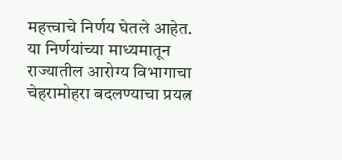महत्त्वाचे निर्णय घेतले आहेत. या निर्णयांच्या माध्यमातून राज्यातील आरोग्य विभागाचा चेहरामोहरा बदलण्याचा प्रयत्न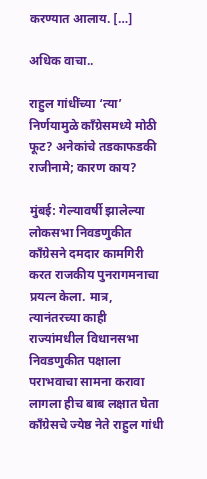करण्यात आलाय. […]

अधिक वाचा..

राहुल गांधींच्या ‘त्या’ निर्णयामुळे काँग्रेसमध्ये मोठी फूट? अनेकांचे तडकाफडकी राजीनामे; कारण काय?

मुंबई: गेल्यावर्षी झालेल्या लोकसभा निवडणुकीत काँग्रेसने दमदार कामगिरी करत राजकीय पुनरागमनाचा प्रयत्न केला. मात्र, त्यानंतरच्या काही राज्यांमधील विधानसभा निवडणुकीत पक्षाला पराभवाचा सामना करावा लागला हीच बाब लक्षात घेता काँग्रेसचे ज्येष्ठ नेते राहुल गांधी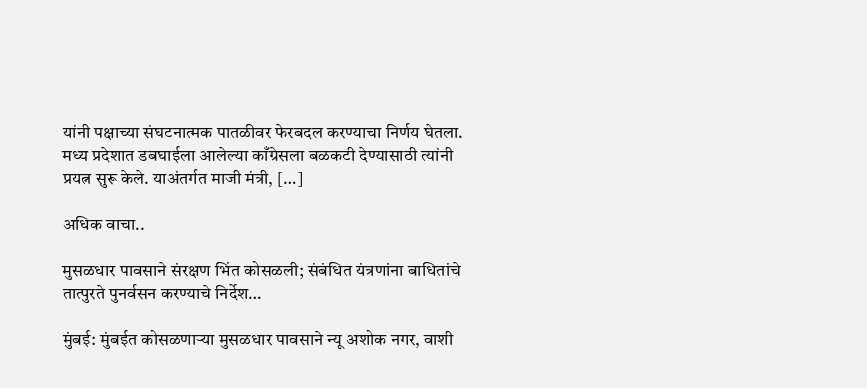यांनी पक्षाच्या संघटनात्मक पातळीवर फेरबदल करण्याचा निर्णय घेतला. मध्य प्रदेशात डबघाईला आलेल्या काँग्रेसला बळकटी देण्यासाठी त्यांनी प्रयत्न सुरू केले. याअंतर्गत माजी मंत्री, […]

अधिक वाचा..

मुसळधार पावसाने संरक्षण भिंत कोसळली; संबंधित यंत्रणांना बाधितांचे तात्पुरते पुनर्वसन करण्याचे निर्देश…

मुंबई: मुंबईत कोसळणार्‍या मुसळधार पावसाने न्यू अशोक नगर, वाशी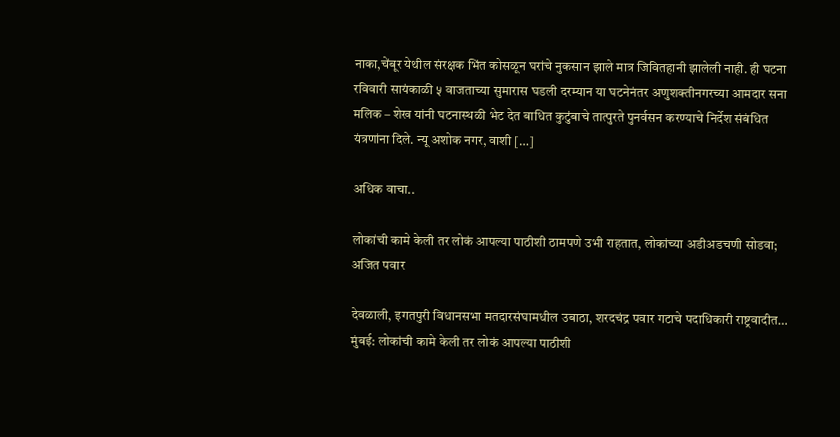नाका,चेंबूर येथील संरक्षक भिंत कोसळून घरांचे नुकसान झाले मात्र जिवितहानी झालेली नाही. ही घटना रविवारी सायंकाळी ५ वाजताच्या सुमारास घडली दरम्यान या घटनेनंतर अणुशक्तीनगरच्या आमदार सना मलिक – शेख यांनी घटनास्थळी भेट देत बाधित कुटुंबाचे तात्पुरते पुनर्वसन करण्याचे निर्देश संबंधित यंत्रणांना दिले. न्यू अशोक नगर, वाशी […]

अधिक वाचा..

लोकांची कामे केली तर लोकं आपल्या पाठीशी ठामपणे उभी राहतात, लोकांच्या अडीअडचणी सोडवा; अजित पवार

देवळाली, इगतपुरी विधानसभा मतदारसंघामधील उबाठा, शरदचंद्र पवार गटाचे पदाधिकारी राष्ट्रवादीत… मुंबई: लोकांची कामे केली तर लोकं आपल्या पाठीशी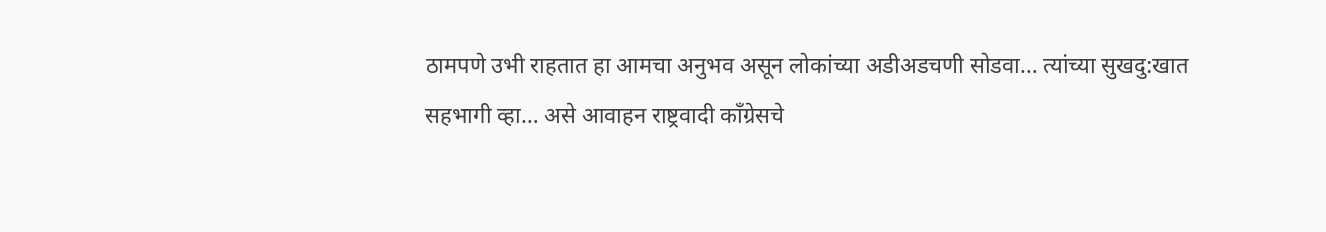ठामपणे उभी राहतात हा आमचा अनुभव असून लोकांच्या अडीअडचणी सोडवा… त्यांच्या सुखदु:खात सहभागी व्हा… असे आवाहन राष्ट्रवादी काँग्रेसचे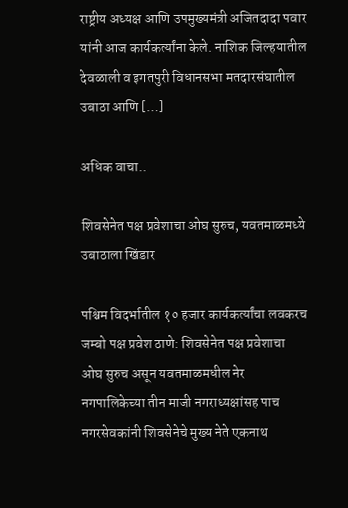राष्ट्रीय अध्यक्ष आणि उपमुख्यमंत्री अजितदादा पवार यांनी आज कार्यकर्त्यांना केले. नाशिक जिल्हयातील देवळाली व इगतपुरी विधानसभा मतदारसंघातील उबाठा आणि […]

अधिक वाचा..

शिवसेनेत पक्ष प्रवेशाचा ओघ सुरुच, यवतमाळमध्ये उबाठाला खिंडार

पश्चिम विदर्भातील १० हजार कार्यकर्त्यांचा लवकरच जम्बो पक्ष प्रवेश ठाणे: शिवसेनेत पक्ष प्रवेशाचा ओघ सुरुच असून यवतमाळमधील नेर नगपालिकेच्या तीन माजी नगराध्यक्षांसह पाच नगरसेवकांनी शिवसेनेचे मुख्य नेते एकनाथ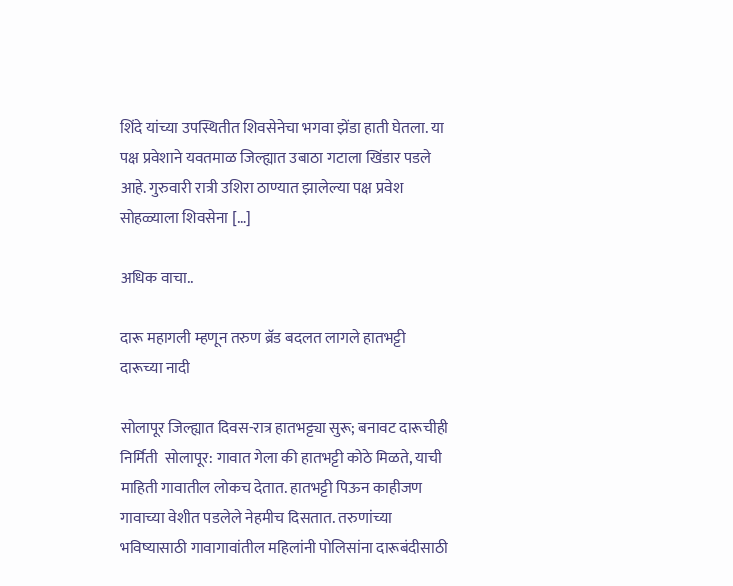शिंदे यांच्या उपस्थितीत शिवसेनेचा भगवा झेंडा हाती घेतला. या पक्ष प्रवेशाने यवतमाळ जिल्ह्यात उबाठा गटाला खिंडार पडले आहे. गुरुवारी रात्री उशिरा ठाण्यात झालेल्या पक्ष प्रवेश सोहळ्याला शिवसेना […]

अधिक वाचा..

दारू महागली म्हणून तरुण ब्रॅड बदलत लागले हातभट्टी दारूच्या नादी

सोलापूर जिल्ह्यात दिवस-रात्र हातभट्ट्या सुरू; बनावट दारूचीही निर्मिती  सोलापूर: गावात गेला की हातभट्टी कोठे मिळते, याची माहिती गावातील लोकच देतात. हातभट्टी पिऊन काहीजण गावाच्या वेशीत पडलेले नेहमीच दिसतात. तरुणांच्या भविष्यासाठी गावागावांतील महिलांनी पोलिसांना दारूबंदीसाठी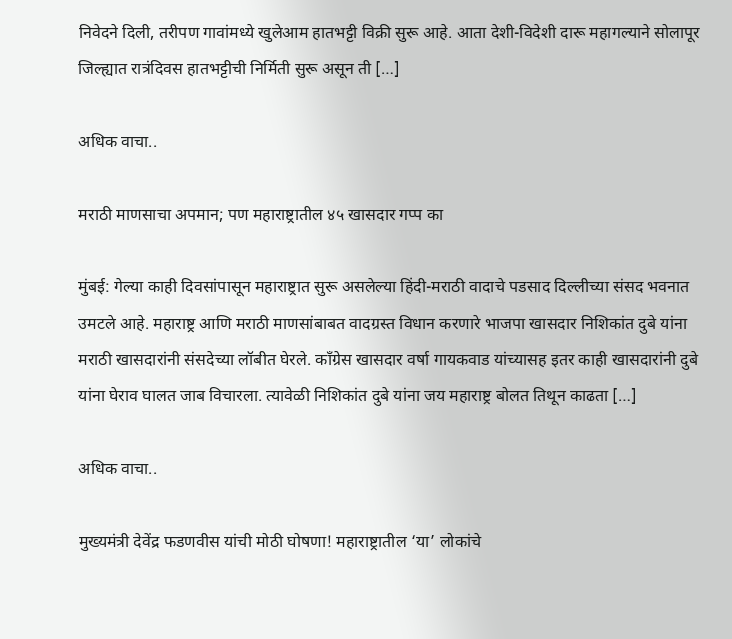निवेदने दिली, तरीपण गावांमध्ये खुलेआम हातभट्टी विक्री सुरू आहे. आता देशी-विदेशी दारू महागल्याने सोलापूर जिल्ह्यात रात्रंदिवस हातभट्टीची निर्मिती सुरू असून ती […]

अधिक वाचा..

मराठी माणसाचा अपमान; पण महाराष्ट्रातील ४५ खासदार गप्प का

मुंबई: गेल्या काही दिवसांपासून महाराष्ट्रात सुरू असलेल्या हिंदी-मराठी वादाचे पडसाद दिल्लीच्या संसद भवनात उमटले आहे. महाराष्ट्र आणि मराठी माणसांबाबत वादग्रस्त विधान करणारे भाजपा खासदार निशिकांत दुबे यांना मराठी खासदारांनी संसदेच्या लॉबीत घेरले. काँग्रेस खासदार वर्षा गायकवाड यांच्यासह इतर काही खासदारांनी दुबे यांना घेराव घालत जाब विचारला. त्यावेळी निशिकांत दुबे यांना जय महाराष्ट्र बोलत तिथून काढता […]

अधिक वाचा..

मुख्यमंत्री देवेंद्र फडणवीस यांची मोठी घोषणा! महाराष्ट्रातील ‘या’ लोकांचे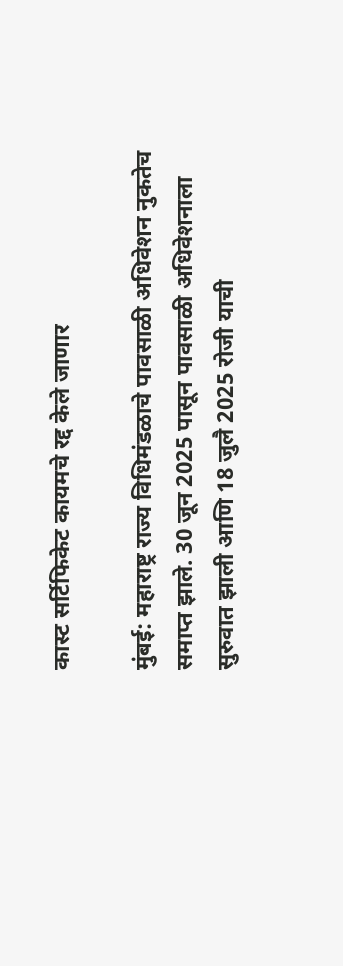कास्ट सर्टिफिकेट कायमचे रद्द केले जाणार

मुंबई: महाराष्ट्र राज्य विधिमंडळाचे पावसाळी अधिवेशन नुकतेच समाप्त झाले. 30 जून 2025 पासून पावसाळी अधिवेशनाला सुरुवात झाली आणि 18 जुलै 2025 रोजी याची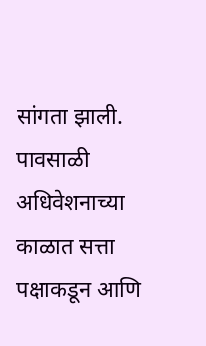सांगता झाली. पावसाळी अधिवेशनाच्या काळात सत्ता पक्षाकडून आणि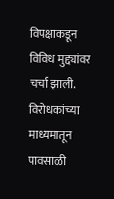विपक्षाकडून विविध मुद्द्यांवर चर्चा झाली. विरोधकांच्या माध्यमातून पावसाळी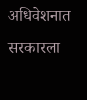अधिवेशनात सरकारला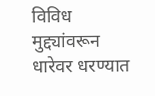विविध मुद्द्यांवरून धारेवर धरण्यात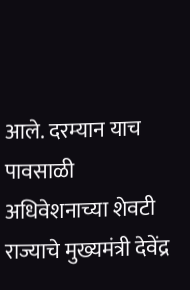आले. दरम्यान याच पावसाळी अधिवेशनाच्या शेवटी राज्याचे मुख्यमंत्री देवेंद्र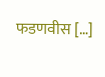फडणवीस […]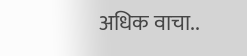अधिक वाचा..